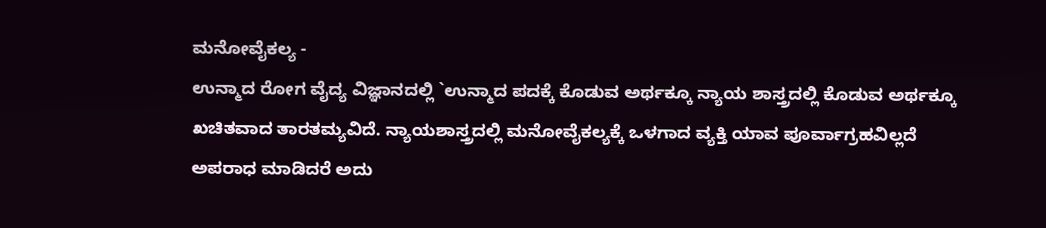ಮನೋವೈಕಲ್ಯ -
ಉನ್ಮಾದ ರೋಗ ವೈದ್ಯ ವಿಜ್ಞಾನದಲ್ಲಿ `ಉನ್ಮಾದ ಪದಕ್ಕೆ ಕೊಡುವ ಅರ್ಥಕ್ಕೂ ನ್ಯಾಯ ಶಾಸ್ತ್ರದಲ್ಲಿ ಕೊಡುವ ಅರ್ಥಕ್ಕೂ ಖಚಿತವಾದ ತಾರತಮ್ಯವಿದೆ. ನ್ಯಾಯಶಾಸ್ತ್ರದಲ್ಲಿ ಮನೋವೈಕಲ್ಯಕ್ಕೆ ಒಳಗಾದ ವ್ಯಕ್ತಿ ಯಾವ ಪೂರ್ವಾಗ್ರಹವಿಲ್ಲದೆ ಅಪರಾಧ ಮಾಡಿದರೆ ಅದು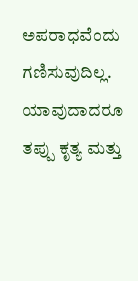ಅಪರಾಧವೆಂದು ಗಣಿಸುವುದಿಲ್ಲ. ಯಾವುದಾದರೂ ತಪ್ಪು ಕೃತ್ಯ ಮತ್ತು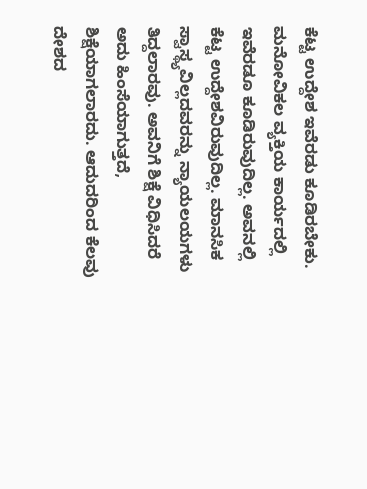ಕೆಟ್ಟ ಉದ್ದೇಶ ಇವೆರಡು ಕೂಡಿರಬೇಕು. ಮನೋವಿಕಲ ವ್ಯಕ್ತಿಯ ಕಾರ್ಯದಲ್ಲಿ ಇವೆರಡೂ ಕೂಡಿರುವುದಿಲ್ಲ. ಅವನಲ್ಲಿ ಕೆಟ್ಟ ಉದ್ದೇಶವಿರುವುದಿಲ್ಲ. ಮಾನಸಿಕ ಸ್ವಾಸ್ಥ್ಯವಿಲ್ಲದವರನ್ನು ನ್ಯಾಯಲಯಗಳು ತಿದ್ದಲಾರವು. ಅವನಿಗೆ ಶಿಕ್ಷೆ ವಿಧಿಸಿದರೆ ಅದು ಹಿಂಸೆಯಾಗುತ್ತದೆ, ಶಿಕ್ಷೆಯಾಗಲಾರದು. ಆದುದರಿಂದ ಕೆಲವು ದೇಶದ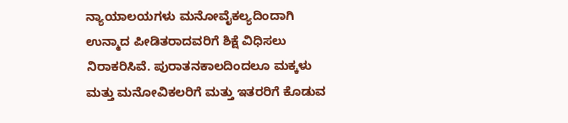ನ್ಯಾಯಾಲಯಗಳು ಮನೋವೈಕಲ್ಯದಿಂದಾಗಿ ಉನ್ಮಾದ ಪೀಡಿತರಾದವರಿಗೆ ಶಿಕ್ಷೆ ವಿಧಿಸಲು ನಿರಾಕರಿಸಿವೆ. ಪುರಾತನಕಾಲದಿಂದಲೂ ಮಕ್ಕಳು ಮತ್ತು ಮನೋವಿಕಲರಿಗೆ ಮತ್ತು ಇತರರಿಗೆ ಕೊಡುವ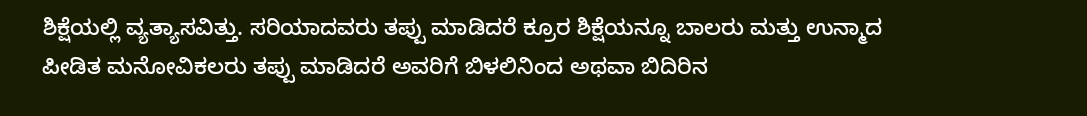ಶಿಕ್ಷೆಯಲ್ಲಿ ವ್ಯತ್ಯಾಸವಿತ್ತು. ಸರಿಯಾದವರು ತಪ್ಪು ಮಾಡಿದರೆ ಕ್ರೂರ ಶಿಕ್ಷೆಯನ್ನೂ ಬಾಲರು ಮತ್ತು ಉನ್ಮಾದ ಪೀಡಿತ ಮನೋವಿಕಲರು ತಪ್ಪು ಮಾಡಿದರೆ ಅವರಿಗೆ ಬಿಳಲಿನಿಂದ ಅಥವಾ ಬಿದಿರಿನ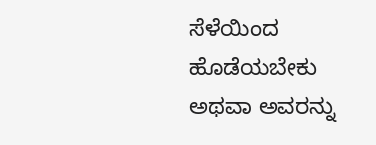ಸೆಳೆಯಿಂದ ಹೊಡೆಯಬೇಕು ಅಥವಾ ಅವರನ್ನು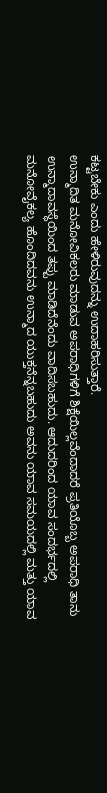ಕಟ್ಟಬೇಕು ಎಂದು ಹೇಳಿರುವುದನ್ನು ಉದಾಹರಿಸುತ್ತಾರೆ.
ಉನ್ಮಾದಿತ ಮನೋವಿಕಲರು ಮಾಡುವ ಅಪರಾಧಿಗಳಿಗೆ ಶಿಕ್ಷೆಯಿಲ್ಲವೆಂದಾದರೆ ಪ್ರತಿಯೊಬ್ಬ ಅಪರಾಧಿ ತಾನು ಉನ್ಮಾದಾವಸ್ಥೆಯಿಂದ ತಪ್ಪು ಮಾಡಿದೆನೆಂದು ವಾದಿಸಬಹುದು. ಆದುದರಿಂದ ಯಾವ ಸಂದರ್ಭದಲ್ಲಿ ಮನೋವೈಕಲ್ಯ ಹೊಂದಿದವನು ಉನ್ಮಾದ ಯುಕ್ತನೆನ್ನಬಹುದು ಅವನು ಯಾವ ಸಮಯದಲ್ಲಿ ಮತ್ತು ಯಾವ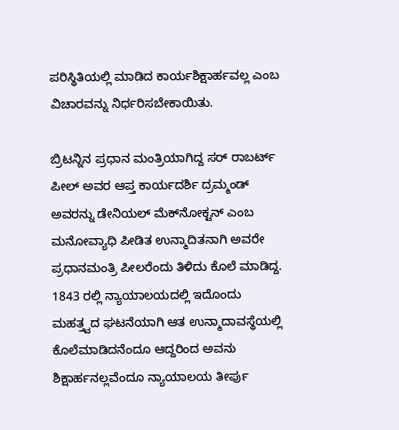ಪರಿಸ್ಥಿತಿಯಲ್ಲಿ ಮಾಡಿದ ಕಾರ್ಯಶಿಕ್ಷಾರ್ಹವಲ್ಲ ಎಂಬ ವಿಚಾರವನ್ನು ನಿರ್ಧರಿಸಬೇಕಾಯಿತು.

ಬ್ರಿಟನ್ನಿನ ಪ್ರಧಾನ ಮಂತ್ರಿಯಾಗಿದ್ದ ಸರ್ ರಾಬರ್ಟ್ ಪೀಲ್ ಅವರ ಆಪ್ತ ಕಾರ್ಯದರ್ಶಿ ದ್ರಮ್ಮಂಡ್ ಅವರನ್ನು ಡೇನಿಯಲ್ ಮೆಕ್‍ನೋಕ್ಟನ್ ಎಂಬ ಮನೋವ್ಯಾಧಿ ಪೀಡಿತ ಉನ್ಮಾದಿತನಾಗಿ ಅವರೇ ಪ್ರಧಾನಮಂತ್ರಿ ಪೀಲರೆಂದು ತಿಳಿದು ಕೊಲೆ ಮಾಡಿದ್ದ. 1843 ರಲ್ಲಿ ನ್ಯಾಯಾಲಯದಲ್ಲಿ ಇದೊಂದು ಮಹತ್ತ್ವದ ಘಟನೆಯಾಗಿ ಆತ ಉನ್ಮಾದಾವಸ್ಥೆಯಲ್ಲಿ ಕೊಲೆಮಾಡಿದನೆಂದೂ ಆದ್ದರಿಂದ ಅವನು ಶಿಕ್ಷಾರ್ಹನಲ್ಲವೆಂದೂ ನ್ಯಾಯಾಲಯ ತೀರ್ಪು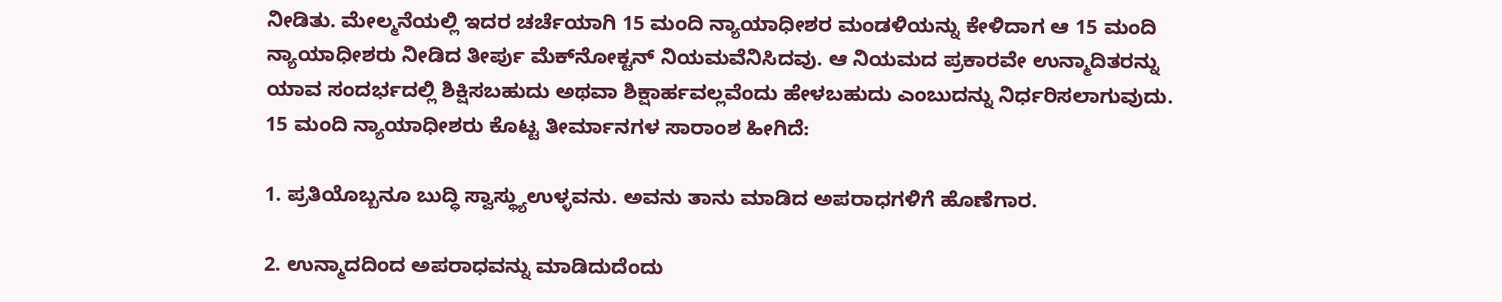ನೀಡಿತು. ಮೇಲ್ಮನೆಯಲ್ಲಿ ಇದರ ಚರ್ಚೆಯಾಗಿ 15 ಮಂದಿ ನ್ಯಾಯಾಧೀಶರ ಮಂಡಳಿಯನ್ನು ಕೇಳಿದಾಗ ಆ 15 ಮಂದಿ ನ್ಯಾಯಾಧೀಶರು ನೀಡಿದ ತೀರ್ಪು ಮೆಕ್‍ನೋಕ್ಟನ್ ನಿಯಮವೆನಿಸಿದವು. ಆ ನಿಯಮದ ಪ್ರಕಾರವೇ ಉನ್ಮಾದಿತರನ್ನು ಯಾವ ಸಂದರ್ಭದಲ್ಲಿ ಶಿಕ್ಷಿಸಬಹುದು ಅಥವಾ ಶಿಕ್ಷಾರ್ಹವಲ್ಲವೆಂದು ಹೇಳಬಹುದು ಎಂಬುದನ್ನು ನಿರ್ಧರಿಸಲಾಗುವುದು. 15 ಮಂದಿ ನ್ಯಾಯಾಧೀಶರು ಕೊಟ್ಟ ತೀರ್ಮಾನಗಳ ಸಾರಾಂಶ ಹೀಗಿದೆ:

1. ಪ್ರತಿಯೊಬ್ಬನೂ ಬುದ್ಧಿ ಸ್ವಾಸ್ಥ್ಯುಉಳ್ಳವನು. ಅವನು ತಾನು ಮಾಡಿದ ಅಪರಾಧಗಳಿಗೆ ಹೊಣೆಗಾರ.

2. ಉನ್ಮಾದದಿಂದ ಅಪರಾಧವನ್ನು ಮಾಡಿದುದೆಂದು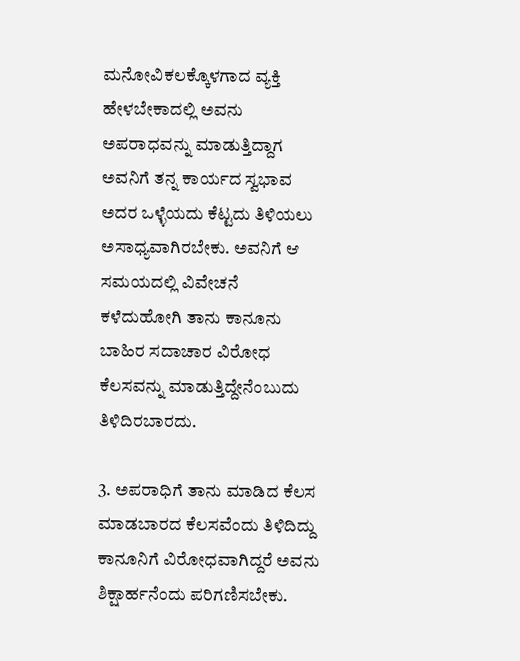ಮನೋವಿಕಲಕ್ಕೊಳಗಾದ ವ್ಯಕ್ತಿ ಹೇಳಬೇಕಾದಲ್ಲಿ ಅವನು ಅಪರಾಧವನ್ನು ಮಾಡುತ್ತಿದ್ದಾಗ ಅವನಿಗೆ ತನ್ನ ಕಾರ್ಯದ ಸ್ವಭಾವ ಅದರ ಒಳ್ಳೆಯದು ಕೆಟ್ಟದು ತಿಳಿಯಲು ಅಸಾಧ್ಯವಾಗಿರಬೇಕು. ಅವನಿಗೆ ಆ ಸಮಯದಲ್ಲಿ ವಿವೇಚನೆ ಕಳೆದುಹೋಗಿ ತಾನು ಕಾನೂನು ಬಾಹಿರ ಸದಾಚಾರ ವಿರೋಧ ಕೆಲಸವನ್ನು ಮಾಡುತ್ತಿದ್ದೇನೆಂಬುದು ತಿಳಿದಿರಬಾರದು.

3. ಅಪರಾಧಿಗೆ ತಾನು ಮಾಡಿದ ಕೆಲಸ ಮಾಡಬಾರದ ಕೆಲಸವೆಂದು ತಿಳಿದಿದ್ದು ಕಾನೂನಿಗೆ ವಿರೋಧವಾಗಿದ್ದರೆ ಅವನು ಶಿಕ್ಷಾರ್ಹನೆಂದು ಪರಿಗಣಿಸಬೇಕು.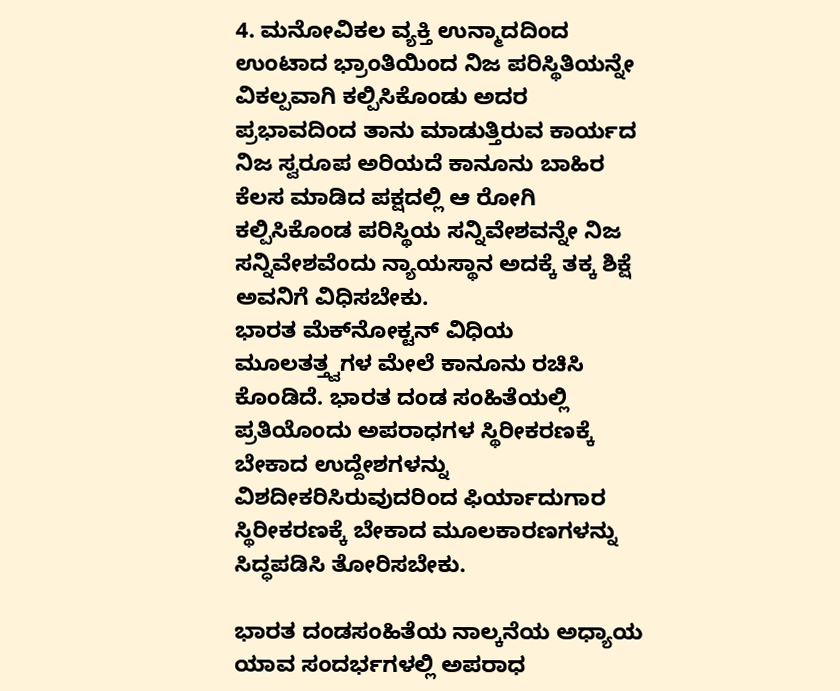4. ಮನೋವಿಕಲ ವ್ಯಕ್ತಿ ಉನ್ಮಾದದಿಂದ ಉಂಟಾದ ಭ್ರಾಂತಿಯಿಂದ ನಿಜ ಪರಿಸ್ಥಿತಿಯನ್ನೇ ವಿಕಲ್ಪವಾಗಿ ಕಲ್ಪಿಸಿಕೊಂಡು ಅದರ ಪ್ರಭಾವದಿಂದ ತಾನು ಮಾಡುತ್ತಿರುವ ಕಾರ್ಯದ ನಿಜ ಸ್ವರೂಪ ಅರಿಯದೆ ಕಾನೂನು ಬಾಹಿರ ಕೆಲಸ ಮಾಡಿದ ಪಕ್ಷದಲ್ಲಿ ಆ ರೋಗಿ ಕಲ್ಪಿಸಿಕೊಂಡ ಪರಿಸ್ಥಿಯ ಸನ್ನಿವೇಶವನ್ನೇ ನಿಜ ಸನ್ನಿವೇಶವೆಂದು ನ್ಯಾಯಸ್ಥಾನ ಅದಕ್ಕೆ ತಕ್ಕ ಶಿಕ್ಷೆ ಅವನಿಗೆ ವಿಧಿಸಬೇಕು.
ಭಾರತ ಮೆಕ್‍ನೋಕ್ಟನ್ ವಿಧಿಯ ಮೂಲತತ್ತ್ವಗಳ ಮೇಲೆ ಕಾನೂನು ರಚಿಸಿ ಕೊಂಡಿದೆ. ಭಾರತ ದಂಡ ಸಂಹಿತೆಯಲ್ಲಿ ಪ್ರತಿಯೊಂದು ಅಪರಾಧಗಳ ಸ್ಥಿರೀಕರಣಕ್ಕೆ ಬೇಕಾದ ಉದ್ದೇಶಗಳನ್ನು ವಿಶದೀಕರಿಸಿರುವುದರಿಂದ ಫಿರ್ಯಾದುಗಾರ ಸ್ಥಿರೀಕರಣಕ್ಕೆ ಬೇಕಾದ ಮೂಲಕಾರಣಗಳನ್ನು ಸಿದ್ಧಪಡಿಸಿ ತೋರಿಸಬೇಕು.

ಭಾರತ ದಂಡಸಂಹಿತೆಯ ನಾಲ್ಕನೆಯ ಅಧ್ಯಾಯ ಯಾವ ಸಂದರ್ಭಗಳಲ್ಲಿ ಅಪರಾಧ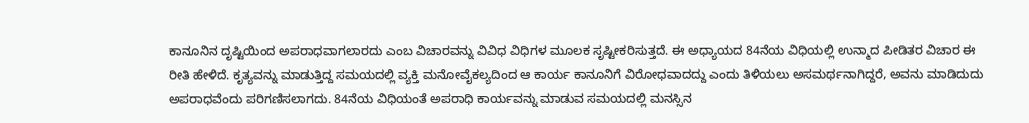ಕಾನೂನಿನ ದೃಷ್ಟಿಯಿಂದ ಅಪರಾಧವಾಗಲಾರದು ಎಂಬ ವಿಚಾರವನ್ನು ವಿವಿಧ ವಿಧಿಗಳ ಮೂಲಕ ಸೃಷ್ಟೀಕರಿಸುತ್ತದೆ. ಈ ಅಧ್ಯಾಯದ 84ನೆಯ ವಿಧಿಯಲ್ಲಿ ಉನ್ಮಾದ ಪೀಡಿತರ ವಿಚಾರ ಈ ರೀತಿ ಹೇಳಿದೆ. ಕೃತ್ಯವನ್ನು ಮಾಡುತ್ತಿದ್ದ ಸಮಯದಲ್ಲಿ ವ್ಯಕ್ತಿ ಮನೋವೈಕಲ್ಯದಿಂದ ಆ ಕಾರ್ಯ ಕಾನೂನಿಗೆ ವಿರೋಧವಾದದ್ದು ಎಂದು ತಿಳಿಯಲು ಅಸಮರ್ಥನಾಗಿದ್ದರೆ, ಅವನು ಮಾಡಿದುದು ಅಪರಾಧವೆಂದು ಪರಿಗಣಿಸಲಾಗದು. 84ನೆಯ ವಿಧಿಯಂತೆ ಅಪರಾಧಿ ಕಾರ್ಯವನ್ನು ಮಾಡುವ ಸಮಯದಲ್ಲಿ ಮನಸ್ಸಿನ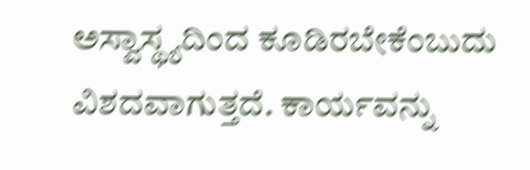ಅಸ್ವಾಸ್ಥ್ಯದಿಂದ ಕೂಡಿರಬೇಕೆಂಬುದು ವಿಶದವಾಗುತ್ತದೆ. ಕಾರ್ಯವನ್ನು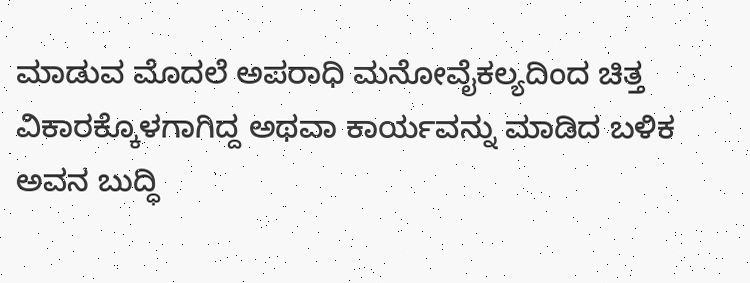ಮಾಡುವ ಮೊದಲೆ ಅಪರಾಧಿ ಮನೋವೈಕಲ್ಯದಿಂದ ಚಿತ್ತ ವಿಕಾರಕ್ಕೊಳಗಾಗಿದ್ದ ಅಥವಾ ಕಾರ್ಯವನ್ನು ಮಾಡಿದ ಬಳಿಕ ಅವನ ಬುದ್ಧಿ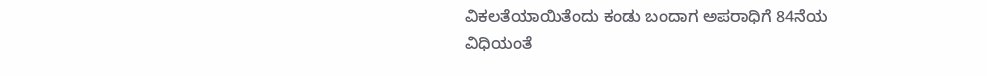ವಿಕಲತೆಯಾಯಿತೆಂದು ಕಂಡು ಬಂದಾಗ ಅಪರಾಧಿಗೆ 84ನೆಯ ವಿಧಿಯಂತೆ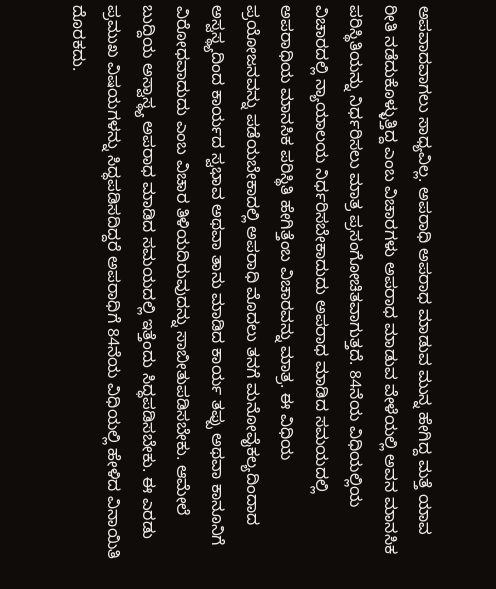ಅಪವಾದವಾಗಲು ಸಾಧ್ಯವಿಲ್ಲ. ಅಪರಾಧಿ ಅಪರಾಧ ಮಾಡುವ ಮುನ್ನ ಹೇಗಿದ್ದ ಮತ್ತೆ ಯಾವ ರೀತಿ ನಡೆದುಕೊಳ್ಳುತ್ತಿದ್ದ ಎಂಬ ವಿಚಾರಗಳು ಅಪರಾಧ ಮಾಡುವ ವೇಳೆಯಲ್ಲಿ ಅವನ ಮಾನಸಿಕ ಪರಿಸ್ಥಿತಿಯನ್ನು ನಿರ್ಧರಿಸಲು ಮಾತ್ರ ಪ್ರಸಂಗೋಚಿತವಾಗುತ್ತದೆ. 84ನೆಯ ವಿಧಿಯಲ್ಲಿಯ ವಿಚಾರದಲ್ಲಿ ನ್ಯಾಯಾಲಯ ನಿರ್ಧರಿಸಬೇಕಾದುದು ಅಪರಾಧ ಮಾಡಿದ ಸಮಯದಲ್ಲಿ ಅಪರಾಧಿಯ ಮಾನಸಿಕ ಪರಿಸ್ಥಿತಿ ಹೇಗಿತ್ತೆಂಬ ವಿಚಾರವನ್ನು ಮಾತ್ರ. ಈ ವಿಧಿಯ ಪ್ರಯೋಜನವನ್ನು ಪಡೆಯಬೇಕಾದಲ್ಲಿ ಅಪರಾಧಿ ಮೊದಲು ತನಗೆ ಮನೋವೈಕಲ್ಯದಿಂದಾದ ಅಸ್ವಸ್ಥ್ಯದಿಂದ ಕಾರ್ಯದ ಸ್ವಭಾವ ಅಥವಾ ತಾನು ಮಾಡಿದ ಕಾರ್ಯ ತಪ್ಪು ಅಥವಾ ಕಾನೂನಿಗೆ ವಿರೋಧವಾದುದು ಎಂಬ ವಿಚಾರ ತಿಳಿಯದಿರುವುದನ್ನು ಸಾಬೀತುಪಡಿಸಬೇಕು. ಆಮೇಲೆ ಬುದ್ದಿಯ ಅಸ್ವಾಸ್ಥ್ಯ ಅಪರಾಧ ಮಾಡಿದ ಸಮಯದಲ್ಲಿ ಇತ್ತೆಂದು ಸಿದ್ಧಪಡಿಸಬೇಕು. ಈ ಎರಡು ಪ್ರಮುಖ ವಿಷಯಗಳನ್ನು ಸಿದ್ಧಪಡಿಸದಿದ್ದರೆ ಅಪರಾಧಿಗೆ 84ನೆಯ ವಿಧಿಯಲ್ಲಿ ಹೇಳಿದ ವಿನಾಯಿತಿ ದೊರಕದು.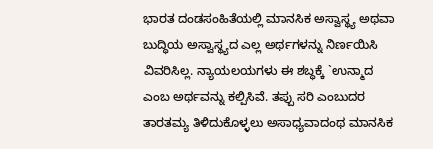ಭಾರತ ದಂಡಸಂಹಿತೆಯಲ್ಲಿ ಮಾನಸಿಕ ಅಸ್ವಾಸ್ಥ್ಯ ಅಥವಾ ಬುದ್ಧಿಯ ಅಸ್ವಾಸ್ಥ್ಯದ ಎಲ್ಲ ಅರ್ಥಗಳನ್ನು ನಿರ್ಣಯಿಸಿ ವಿವರಿಸಿಲ್ಲ. ನ್ಯಾಯಲಯಗಳು ಈ ಶಬ್ಧಕ್ಕೆ `ಉನ್ಮಾದ ಎಂಬ ಅರ್ಥವನ್ನು ಕಲ್ಪಿಸಿವೆ. ತಪ್ಪು ಸರಿ ಎಂಬುದರ ತಾರತಮ್ಯ ತಿಳಿದುಕೊಳ್ಳಲು ಅಸಾಧ್ಯವಾದಂಥ ಮಾನಸಿಕ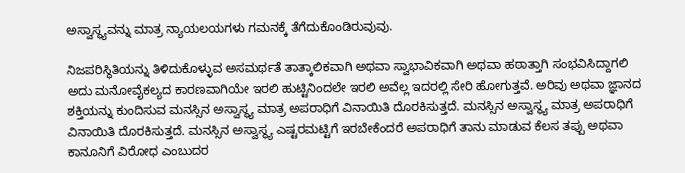ಅಸ್ವಾಸ್ಥ್ಯವನ್ನು ಮಾತ್ರ ನ್ಯಾಯಲಯಗಳು ಗಮನಕ್ಕೆ ತೆಗೆದುಕೊಂಡಿರುವುವು.

ನಿಜಪರಿಸ್ಥಿತಿಯನ್ನು ತಿಳಿದುಕೊಳ್ಳುವ ಅಸಮರ್ಥತೆ ತಾತ್ಕಾಲಿಕವಾಗಿ ಅಥವಾ ಸ್ವಾಭಾವಿಕವಾಗಿ ಅಥವಾ ಹಠಾತ್ತಾಗಿ ಸಂಭವಿಸಿದ್ದಾಗಲಿ ಅದು ಮನೋವೈಕಲ್ಯದ ಕಾರಣವಾಗಿಯೇ ಇರಲಿ ಹುಟ್ಟಿನಿಂದಲೇ ಇರಲಿ ಅವೆಲ್ಲ ಇದರಲ್ಲಿ ಸೇರಿ ಹೋಗುತ್ತವೆ. ಅರಿವು ಅಥವಾ ಜ್ಞಾನದ ಶಕ್ತಿಯನ್ನು ಕುಂದಿಸುವ ಮನಸ್ಸಿನ ಅಸ್ವಾಸ್ಥ್ಯ ಮಾತ್ರ ಅಪರಾಧಿಗೆ ವಿನಾಯಿತಿ ದೊರಕಿಸುತ್ತದೆ. ಮನಸ್ಸಿನ ಅಸ್ವಾಸ್ಥ್ಯ ಮಾತ್ರ ಅಪರಾಧಿಗೆ ವಿನಾಯಿತಿ ದೊರಕಿಸುತ್ತದೆ. ಮನಸ್ಸಿನ ಅಸ್ವಾಸ್ಥ್ಯ ಎಷ್ಟರಮಟ್ಟಿಗೆ ಇರಬೇಕೆಂದರೆ ಅಪರಾಧಿಗೆ ತಾನು ಮಾಡುವ ಕೆಲಸ ತಪ್ಪು ಅಥವಾ ಕಾನೂನಿಗೆ ವಿರೋಧ ಎಂಬುದರ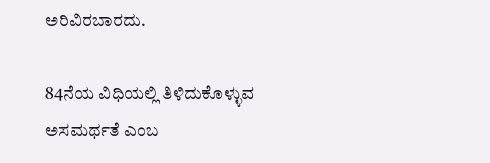ಅರಿವಿರಬಾರದು.

84ನೆಯ ವಿಧಿಯಲ್ಲಿ ತಿಳಿದುಕೊಳ್ಳುವ ಅಸಮರ್ಥತೆ ಎಂಬ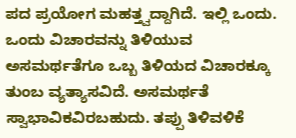ಪದ ಪ್ರಯೋಗ ಮಹತ್ತ್ವದ್ದಾಗಿದೆ. ಇಲ್ಲಿ ಒಂದು. ಒಂದು ವಿಚಾರವನ್ನು ತಿಳಿಯುವ ಅಸಮರ್ಥತೆಗೂ ಒಬ್ಬ ತಿಳಿಯದ ವಿಚಾರಕ್ಕೂ ತುಂಬ ವ್ಯತ್ಯಾಸವಿದೆ. ಅಸಮರ್ಥತೆ ಸ್ವಾಭಾವಿಕವಿರಬಹುದು. ತಪ್ಪು ತಿಳಿವಳಿಕೆ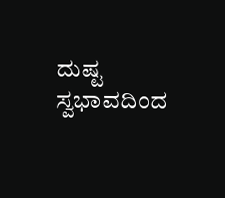ದುಷ್ಟ ಸ್ವಭಾವದಿಂದ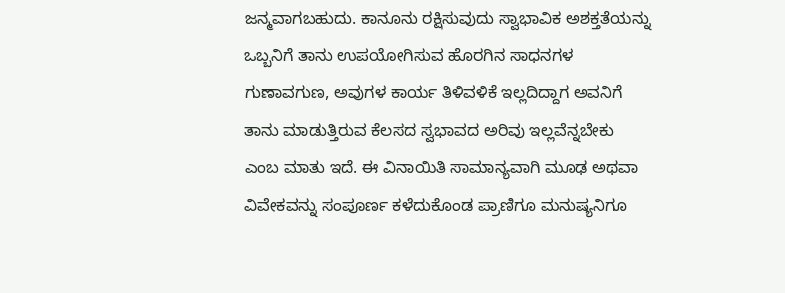ಜನ್ಮವಾಗಬಹುದು. ಕಾನೂನು ರಕ್ಷಿಸುವುದು ಸ್ವಾಭಾವಿಕ ಅಶಕ್ತತೆಯನ್ನು ಒಬ್ಬನಿಗೆ ತಾನು ಉಪಯೋಗಿಸುವ ಹೊರಗಿನ ಸಾಧನಗಳ ಗುಣಾವಗುಣ, ಅವುಗಳ ಕಾರ್ಯ ತಿಳಿವಳಿಕೆ ಇಲ್ಲದಿದ್ದಾಗ ಅವನಿಗೆ ತಾನು ಮಾಡುತ್ತಿರುವ ಕೆಲಸದ ಸ್ವಭಾವದ ಅರಿವು ಇಲ್ಲವೆನ್ನಬೇಕು ಎಂಬ ಮಾತು ಇದೆ. ಈ ವಿನಾಯಿತಿ ಸಾಮಾನ್ಯವಾಗಿ ಮೂಢ ಅಥವಾ ವಿವೇಕವನ್ನು ಸಂಪೂರ್ಣ ಕಳೆದುಕೊಂಡ ಪ್ರಾಣಿಗೂ ಮನುಷ್ಯನಿಗೂ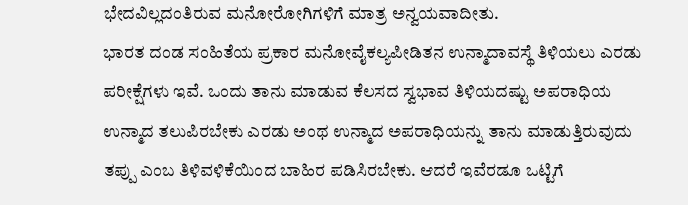ಭೇದವಿಲ್ಲದಂತಿರುವ ಮನೋರೋಗಿಗಳಿಗೆ ಮಾತ್ರ ಅನ್ವಯವಾದೀತು.
ಭಾರತ ದಂಡ ಸಂಹಿತೆಯ ಪ್ರಕಾರ ಮನೋವೈಕಲ್ಯಪೀಡಿತನ ಉನ್ಮಾದಾವಸ್ಥೆ ತಿಳಿಯಲು ಎರಡು ಪರೀಕ್ಷೆಗಳು ಇವೆ. ಒಂದು ತಾನು ಮಾಡುವ ಕೆಲಸದ ಸ್ವಭಾವ ತಿಳಿಯದಷ್ಟು ಅಪರಾಧಿಯ ಉನ್ಮಾದ ತಲುಪಿರಬೇಕು ಎರಡು ಅಂಥ ಉನ್ಮಾದ ಅಪರಾಧಿಯನ್ನು ತಾನು ಮಾಡುತ್ತಿರುವುದು ತಪ್ಪು ಎಂಬ ತಿಳಿವಳಿಕೆಯಿಂದ ಬಾಹಿರ ಪಡಿಸಿರಬೇಕು. ಆದರೆ ಇವೆರಡೂ ಒಟ್ಟಿಗೆ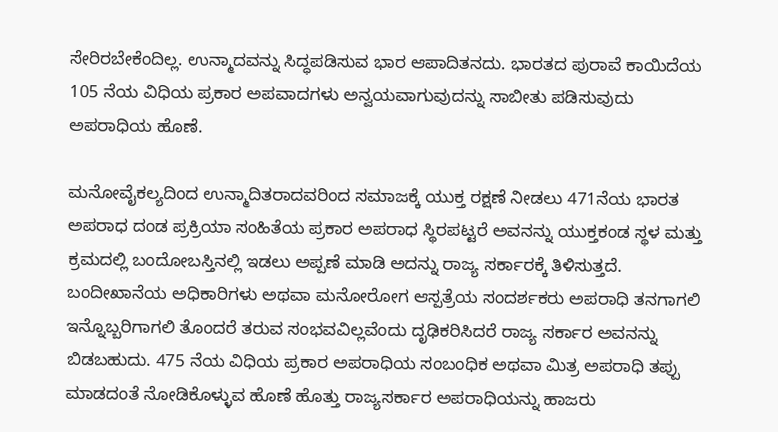ಸೇರಿರಬೇಕೆಂದಿಲ್ಲ. ಉನ್ಮಾದವನ್ನು ಸಿದ್ಧಪಡಿಸುವ ಭಾರ ಆಪಾದಿತನದು. ಭಾರತದ ಪುರಾವೆ ಕಾಯಿದೆಯ 105 ನೆಯ ವಿಧಿಯ ಪ್ರಕಾರ ಅಪವಾದಗಳು ಅನ್ವಯವಾಗುವುದನ್ನು ಸಾಬೀತು ಪಡಿಸುವುದು ಅಪರಾಧಿಯ ಹೊಣೆ.

ಮನೋವೈಕಲ್ಯದಿಂದ ಉನ್ಮಾದಿತರಾದವರಿಂದ ಸಮಾಜಕ್ಕೆ ಯುಕ್ತ ರಕ್ಷಣೆ ನೀಡಲು 471ನೆಯ ಭಾರತ ಅಪರಾಧ ದಂಡ ಪ್ರಕ್ರಿಯಾ ಸಂಹಿತೆಯ ಪ್ರಕಾರ ಅಪರಾಧ ಸ್ಥಿರಪಟ್ಟರೆ ಅವನನ್ನು ಯುಕ್ತಕಂಡ ಸ್ಥಳ ಮತ್ತು ಕ್ರಮದಲ್ಲಿ ಬಂದೋಬಸ್ತಿನಲ್ಲಿ ಇಡಲು ಅಪ್ಪಣೆ ಮಾಡಿ ಅದನ್ನು ರಾಜ್ಯ ಸರ್ಕಾರಕ್ಕೆ ತಿಳಿಸುತ್ತದೆ. ಬಂದೀಖಾನೆಯ ಅಧಿಕಾರಿಗಳು ಅಥವಾ ಮನೋರೋಗ ಆಸ್ಪತ್ರೆಯ ಸಂದರ್ಶಕರು ಅಪರಾಧಿ ತನಗಾಗಲಿ ಇನ್ನೊಬ್ಬರಿಗಾಗಲಿ ತೊಂದರೆ ತರುವ ಸಂಭವವಿಲ್ಲವೆಂದು ದೃಢಿಕರಿಸಿದರೆ ರಾಜ್ಯ ಸರ್ಕಾರ ಅವನನ್ನು ಬಿಡಬಹುದು. 475 ನೆಯ ವಿಧಿಯ ಪ್ರಕಾರ ಅಪರಾಧಿಯ ಸಂಬಂಧಿಕ ಅಥವಾ ಮಿತ್ರ ಅಪರಾಧಿ ತಪ್ಪು ಮಾಡದಂತೆ ನೋಡಿಕೊಳ್ಳುವ ಹೊಣೆ ಹೊತ್ತು ರಾಜ್ಯಸರ್ಕಾರ ಅಪರಾಧಿಯನ್ನು ಹಾಜರು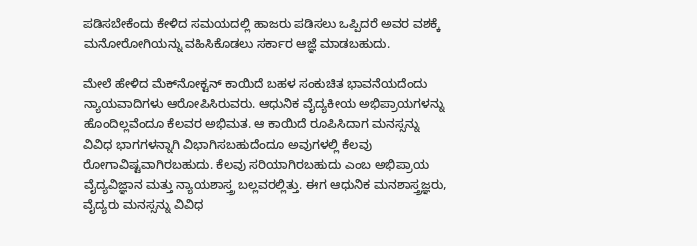ಪಡಿಸಬೇಕೆಂದು ಕೇಳಿದ ಸಮಯದಲ್ಲಿ ಹಾಜರು ಪಡಿಸಲು ಒಪ್ಪಿದರೆ ಅವರ ವಶಕ್ಕೆ ಮನೋರೋಗಿಯನ್ನು ವಹಿಸಿಕೊಡಲು ಸರ್ಕಾರ ಆಜ್ಞೆ ಮಾಡಬಹುದು.

ಮೇಲೆ ಹೇಳಿದ ಮೆಕ್‍ನೋಕ್ಟನ್ ಕಾಯಿದೆ ಬಹಳ ಸಂಕುಚಿತ ಭಾವನೆಯದೆಂದು ನ್ಯಾಯವಾದಿಗಳು ಆರೋಪಿಸಿರುವರು. ಆಧುನಿಕ ವೈದ್ಯಕೀಯ ಅಭಿಪ್ರಾಯಗಳನ್ನು ಹೊಂದಿಲ್ಲವೆಂದೂ ಕೆಲವರ ಅಭಿಮತ. ಆ ಕಾಯಿದೆ ರೂಪಿಸಿದಾಗ ಮನಸ್ಸನ್ನು ವಿವಿಧ ಭಾಗಗಳನ್ನಾಗಿ ವಿಭಾಗಿಸಬಹುದೆಂದೂ ಅವುಗಳಲ್ಲಿ ಕೆಲವು ರೋಗಾವಿಷ್ಟವಾಗಿರಬಹುದು. ಕೆಲವು ಸರಿಯಾಗಿರಬಹುದು ಎಂಬ ಅಭಿಪ್ರಾಯ ವೈದ್ಯವಿಜ್ಞಾನ ಮತ್ತು ನ್ಯಾಯಶಾಸ್ತ್ರ ಬಲ್ಲವರಲ್ಲಿತ್ತು. ಈಗ ಆಧುನಿಕ ಮನಶಾಸ್ತ್ರಜ್ಞರು, ವೈದ್ಯರು ಮನಸ್ಸನ್ನು ವಿವಿಧ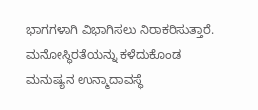ಭಾಗಗಳಾಗಿ ವಿಭಾಗಿಸಲು ನಿರಾಕರಿಸುತ್ತಾರೆ. ಮನೋಸ್ಥಿರತೆಯನ್ನು ಕಳೆದುಕೊಂಡ ಮನುಷ್ಯನ ಉನ್ಮಾದಾವಸ್ಥೆ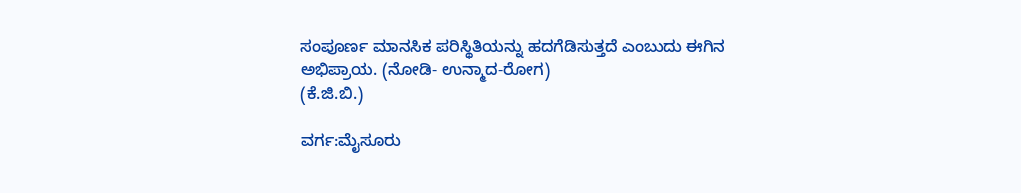ಸಂಪೂರ್ಣ ಮಾನಸಿಕ ಪರಿಸ್ಥಿತಿಯನ್ನು ಹದಗೆಡಿಸುತ್ತದೆ ಎಂಬುದು ಈಗಿನ ಅಭಿಪ್ರಾಯ. (ನೋಡಿ- ಉನ್ಮಾದ-ರೋಗ)
(ಕೆ.ಜಿ.ಬಿ.)

ವರ್ಗ:ಮೈಸೂರು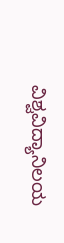ವಿಶ್ವವಿದ್ಯಾನಿಲಯ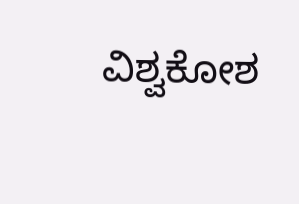ವಿಶ್ವಕೋಶ